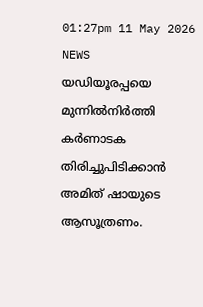01:27pm 11 May 2026
NEWS
യഡിയൂരപ്പയെ മുന്നിൽനിർത്തി കർണാടക തിരിച്ചുപിടിക്കാൻ അമിത് ഷായുടെ ആസൂത്രണം.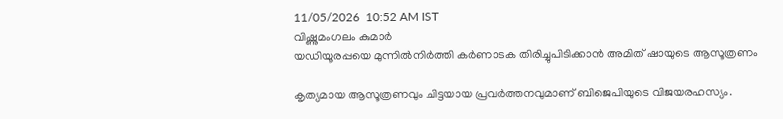11/05/2026  10:52 AM IST
വിഷ്ണുമംഗലം കുമാർ
യഡിയൂരപ്പയെ മുന്നിൽനിർത്തി കർണാടക തിരിച്ചുപിടിക്കാൻ അമിത് ഷായുടെ ആസൂത്രണം

കൃത്യമായ ആസൂത്രണവും ചിട്ടയായ പ്രവർത്തനവുമാണ് ബിജെപിയുടെ വിജയരഹസ്യം.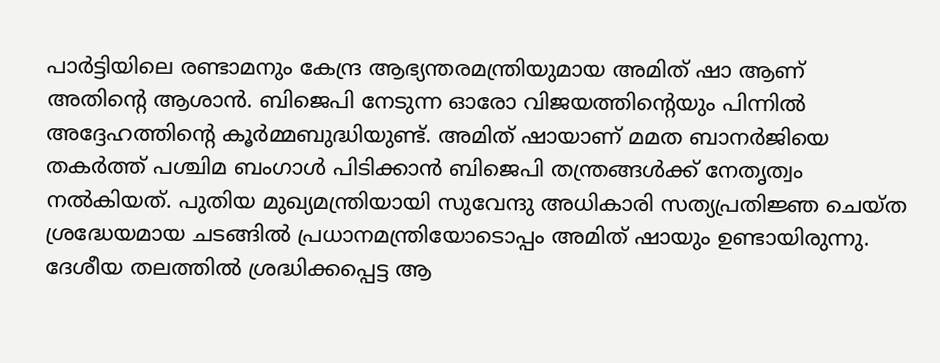പാർട്ടിയിലെ രണ്ടാമനും കേന്ദ്ര ആഭ്യന്തരമന്ത്രിയുമായ അമിത് ഷാ ആണ് അതിന്റെ ആശാൻ. ബിജെപി നേടുന്ന ഓരോ വിജയത്തിന്റെയും പിന്നിൽ അദ്ദേഹത്തിന്റെ കൂർമ്മബുദ്ധിയുണ്ട്. അമിത് ഷായാണ് മമത ബാനർജിയെ തകർത്ത് പശ്ചിമ ബംഗാൾ പിടിക്കാൻ ബിജെപി തന്ത്രങ്ങൾക്ക് നേതൃത്വം നൽകിയത്. പുതിയ മുഖ്യമന്ത്രിയായി സുവേന്ദു അധികാരി സത്യപ്രതിജ്ഞ ചെയ്ത ശ്രദ്ധേയമായ ചടങ്ങിൽ പ്രധാനമന്ത്രിയോടൊപ്പം അമിത് ഷായും ഉണ്ടായിരുന്നു. ദേശീയ തലത്തിൽ ശ്രദ്ധിക്കപ്പെട്ട ആ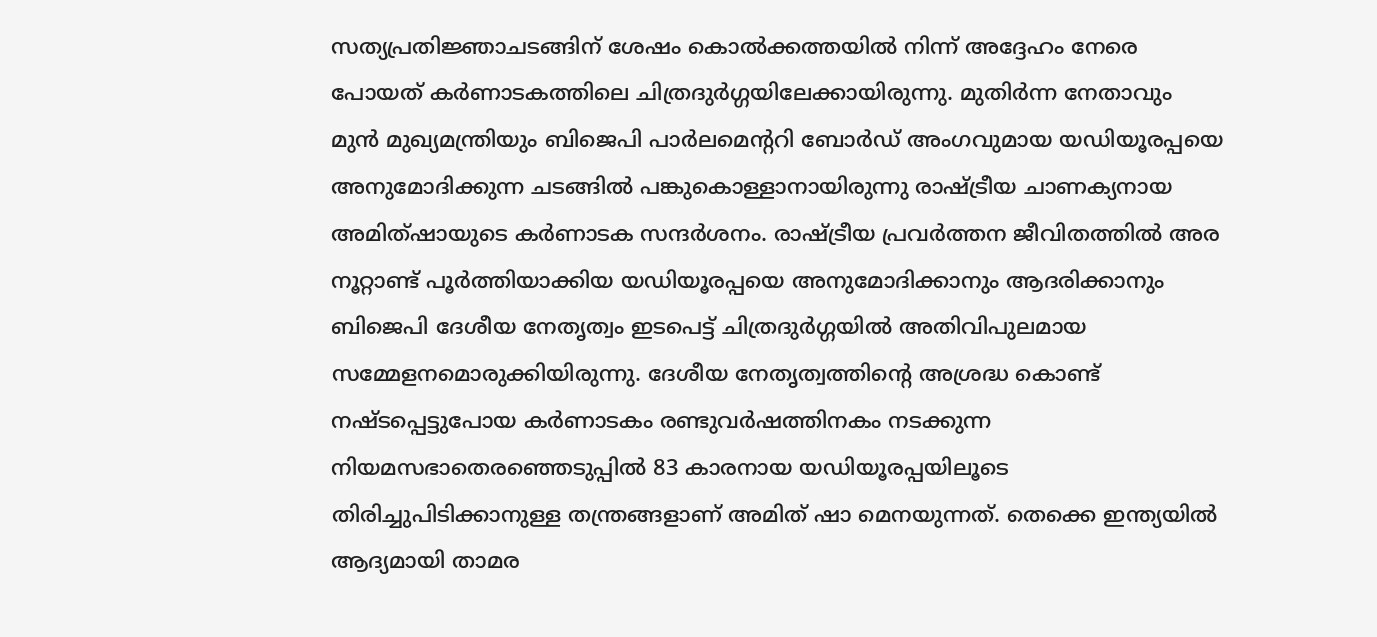സത്യപ്രതിജ്ഞാചടങ്ങിന് ശേഷം കൊൽക്കത്തയിൽ നിന്ന് അദ്ദേഹം നേരെ പോയത് കർണാടകത്തിലെ ചിത്രദുർഗ്ഗയിലേക്കായിരുന്നു. മുതിർന്ന നേതാവും മുൻ മുഖ്യമന്ത്രിയും ബിജെപി പാർലമെന്ററി ബോർഡ് അംഗവുമായ യഡിയൂരപ്പയെ അനുമോദിക്കുന്ന ചടങ്ങിൽ പങ്കുകൊള്ളാനായിരുന്നു രാഷ്ട്രീയ ചാണക്യനായ അമിത്ഷായുടെ കർണാടക സന്ദർശനം. രാഷ്ട്രീയ പ്രവർത്തന ജീവിതത്തിൽ അര നൂറ്റാണ്ട് പൂർത്തിയാക്കിയ യഡിയൂരപ്പയെ അനുമോദിക്കാനും ആദരിക്കാനും ബിജെപി ദേശീയ നേതൃത്വം ഇടപെട്ട് ചിത്രദുർഗ്ഗയിൽ അതിവിപുലമായ സമ്മേളനമൊരുക്കിയിരുന്നു. ദേശീയ നേതൃത്വത്തിന്റെ അശ്രദ്ധ കൊണ്ട് നഷ്ടപ്പെട്ടുപോയ കർണാടകം രണ്ടുവർഷത്തിനകം നടക്കുന്ന നിയമസഭാതെരഞ്ഞെടുപ്പിൽ 83 കാരനായ യഡിയൂരപ്പയിലൂടെ തിരിച്ചുപിടിക്കാനുള്ള തന്ത്രങ്ങളാണ് അമിത് ഷാ മെനയുന്നത്. തെക്കെ ഇന്ത്യയിൽ ആദ്യമായി താമര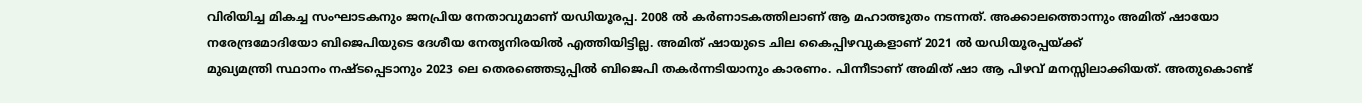വിരിയിച്ച മികച്ച സംഘാടകനും ജനപ്രിയ നേതാവുമാണ് യഡിയൂരപ്പ. 2008 ൽ കർണാടകത്തിലാണ് ആ മഹാത്ഭുതം നടന്നത്. അക്കാലത്തൊന്നും അമിത് ഷായോ നരേന്ദ്രമോദിയോ ബിജെപിയുടെ ദേശീയ നേതൃനിരയിൽ എത്തിയിട്ടില്ല. അമിത് ഷായുടെ ചില കൈപ്പിഴവുകളാണ് 2021 ൽ യഡിയൂരപ്പയ്‌ക്ക്
മുഖ്യമന്ത്രി സ്ഥാനം നഷ്ടപ്പെടാനും 2023 ലെ തെരഞ്ഞെടുപ്പിൽ ബിജെപി തകർന്നടിയാനും കാരണം. പിന്നീടാണ് അമിത് ഷാ ആ പിഴവ് മനസ്സിലാക്കിയത്. അതുകൊണ്ട്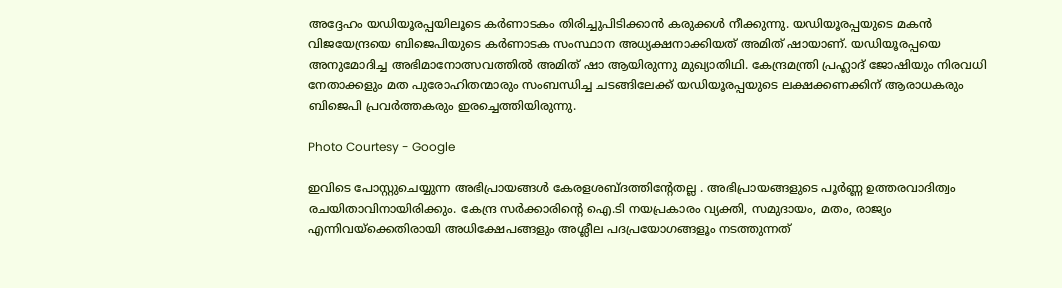അദ്ദേഹം യഡിയൂരപ്പയിലൂടെ കർണാടകം തിരിച്ചുപിടിക്കാൻ കരുക്കൾ നീക്കുന്നു. യഡിയൂരപ്പയുടെ മകൻ വിജയേന്ദ്രയെ ബിജെപിയുടെ കർണാടക സംസ്ഥാന അധ്യക്ഷനാക്കിയത് അമിത് ഷായാണ്. യഡിയൂരപ്പയെ അനുമോദിച്ച അഭിമാനോത്സവത്തിൽ അമിത് ഷാ ആയിരുന്നു മുഖ്യാതിഥി. കേന്ദ്രമന്ത്രി പ്രഹ്ലാദ് ജോഷിയും നിരവധി നേതാക്കളും മത പുരോഹിതന്മാരും സംബന്ധിച്ച ചടങ്ങിലേക്ക് യഡിയൂരപ്പയുടെ ലക്ഷക്കണക്കിന് ആരാധകരും ബിജെപി പ്രവർത്തകരും ഇരച്ചെത്തിയിരുന്നു.

Photo Courtesy - Google

ഇവിടെ പോസ്റ്റുചെയ്യുന്ന അഭിപ്രായങ്ങള്‍ കേരളശബ്‌ദത്തിന്റേതല്ല . അഭിപ്രായങ്ങളുടെ പൂര്‍ണ്ണ ഉത്തരവാദിത്വം രചയിതാവിനായിരിക്കും. കേന്ദ്ര സർക്കാരിന്റെ ഐ.ടി നയപ്രകാരം വ്യക്തി, സമുദായം, മതം, രാജ്യം എന്നിവയ്ക്കെതിരായി അധിക്ഷേപങ്ങളും അശ്ലീല പദപ്രയോഗങ്ങളൂം നടത്തുന്നത്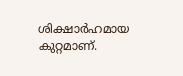ശിക്ഷാര്‍ഹമായ കുറ്റമാണ്.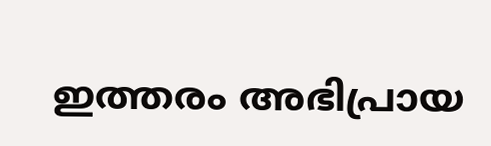ഇത്തരം അഭിപ്രായ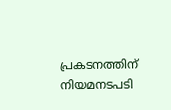പ്രകടനത്തിന് നിയമനടപടി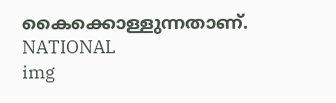കൈക്കൊള്ളുന്നതാണ്.
NATIONAL
img